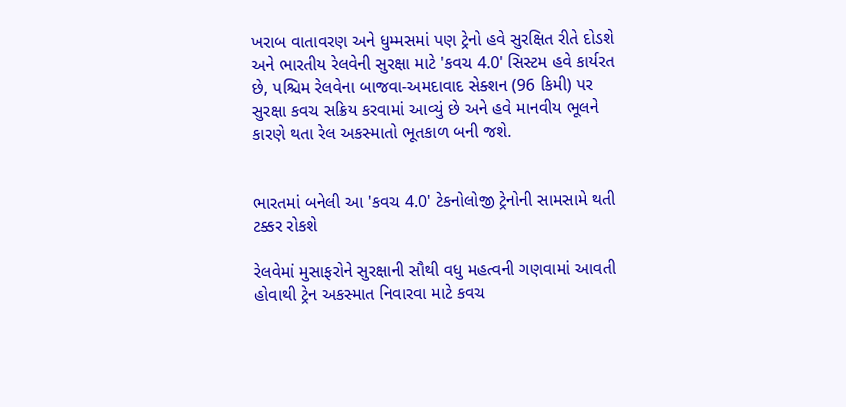ખરાબ વાતાવરણ અને ધુમ્મસમાં પણ ટ્રેનો હવે સુરક્ષિત રીતે દોડશે અને ભારતીય રેલવેની સુરક્ષા માટે 'કવચ 4.0' સિસ્ટમ હવે કાર્યરત છે, પશ્ચિમ રેલવેના બાજવા-અમદાવાદ સેક્શન (96 કિમી) પર સુરક્ષા કવચ સક્રિય કરવામાં આવ્યું છે અને હવે માનવીય ભૂલને કારણે થતા રેલ અકસ્માતો ભૂતકાળ બની જશે.


ભારતમાં બનેલી આ 'કવચ 4.0' ટેકનોલોજી ટ્રેનોની સામસામે થતી ટક્કર રોકશે

રેલવેમાં મુસાફરોને સુરક્ષાની સૌથી વધુ મહત્વની ગણવામાં આવતી હોવાથી ટ્રેન અકસ્માત નિવારવા માટે કવચ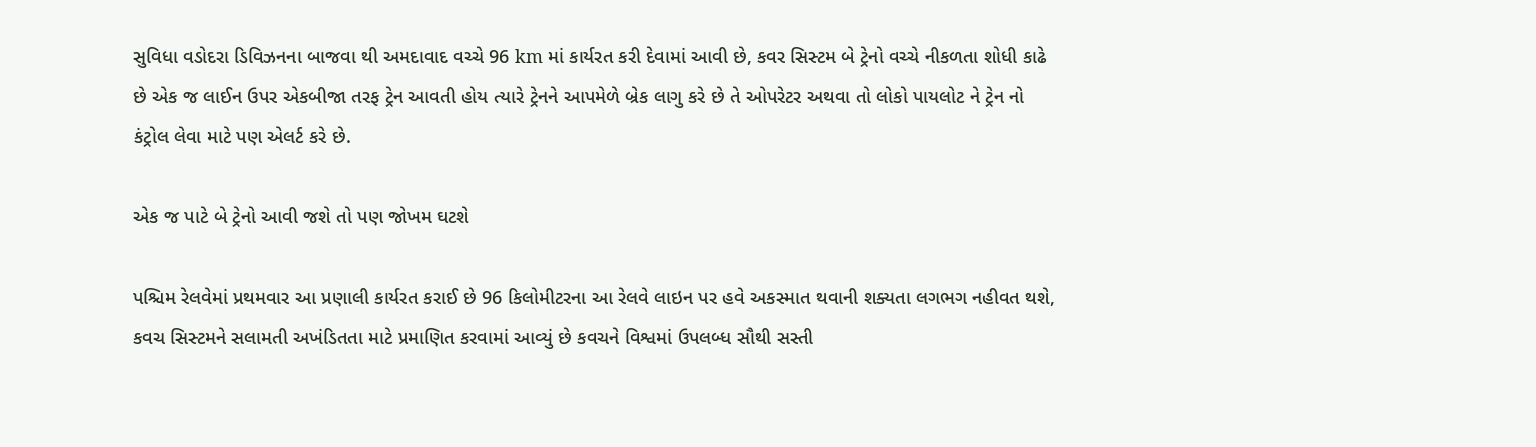સુવિધા વડોદરા ડિવિઝનના બાજવા થી અમદાવાદ વચ્ચે 96 km માં કાર્યરત કરી દેવામાં આવી છે, કવર સિસ્ટમ બે ટ્રેનો વચ્ચે નીકળતા શોધી કાઢે છે એક જ લાઈન ઉપર એકબીજા તરફ ટ્રેન આવતી હોય ત્યારે ટ્રેનને આપમેળે બ્રેક લાગુ કરે છે તે ઓપરેટર અથવા તો લોકો પાયલોટ ને ટ્રેન નો કંટ્રોલ લેવા માટે પણ એલર્ટ કરે છે.

એક જ પાટે બે ટ્રેનો આવી જશે તો પણ જોખમ ઘટશે

પશ્ચિમ રેલવેમાં પ્રથમવાર આ પ્રણાલી કાર્યરત કરાઈ છે 96 કિલોમીટરના આ રેલવે લાઇન પર હવે અકસ્માત થવાની શક્યતા લગભગ નહીવત થશે, કવચ સિસ્ટમને સલામતી અખંડિતતા માટે પ્રમાણિત કરવામાં આવ્યું છે કવચને વિશ્વમાં ઉપલબ્ધ સૌથી સસ્તી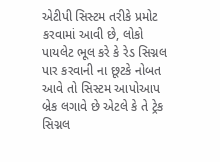એટીપી સિસ્ટમ તરીકે પ્રમોટ કરવામાં આવી છે, લોકો પાયલેટ ભૂલ કરે કે રેડ સિગ્નલ પાર કરવાની ના છૂટકે નોબત આવે તો સિસ્ટમ આપોઆપ બ્રેક લગાવે છે એટલે કે તે ટ્રેક સિગ્નલ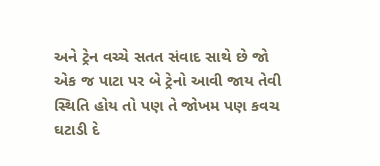અને ટ્રેન વચ્ચે સતત સંવાદ સાથે છે જો એક જ પાટા પર બે ટ્રેનો આવી જાય તેવી સ્થિતિ હોય તો પણ તે જોખમ પણ કવચ ઘટાડી દે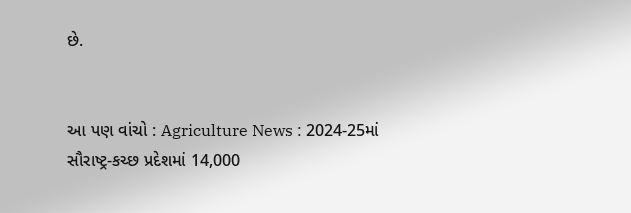છે.


આ પણ વાંચો : Agriculture News : 2024-25માં સૌરાષ્ટ્ર-કચ્છ પ્રદેશમાં 14,000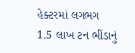હેક્ટરમાં લગભગ 1.5 લાખ ટન ભીંડાનું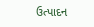ઉત્પાદન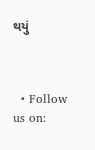થયું



  • Follow us on: